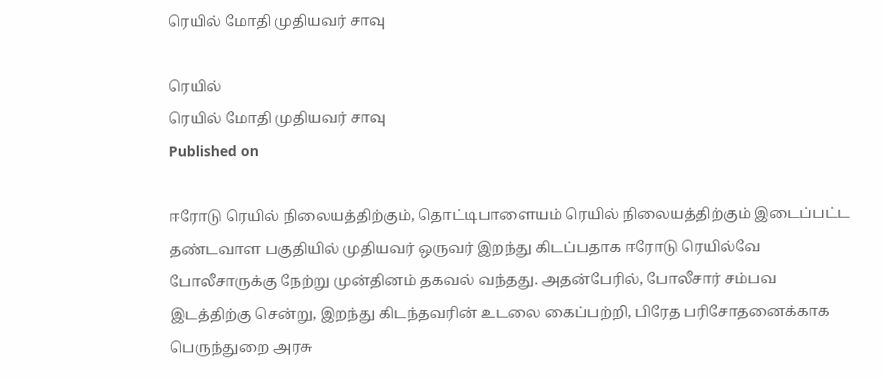ரெயில் மோதி முதியவர் சாவு

ரெயில்
ரெயில் மோதி முதியவர் சாவு
Published on

ஈரோடு ரெயில் நிலையத்திற்கும், தொட்டிபாளையம் ரெயில் நிலையத்திற்கும் இடைப்பட்ட தண்டவாள பகுதியில் முதியவர் ஒருவர் இறந்து கிடப்பதாக ஈரோடு ரெயில்வே போலீசாருக்கு நேற்று முன்தினம் தகவல் வந்தது. அதன்பேரில், போலீசார் சம்பவ இடத்திற்கு சென்று, இறந்து கிடந்தவரின் உடலை கைப்பற்றி, பிரேத பரிசோதனைக்காக பெருந்துறை அரசு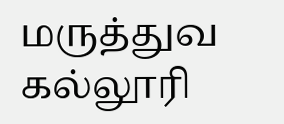மருத்துவ கல்லூரி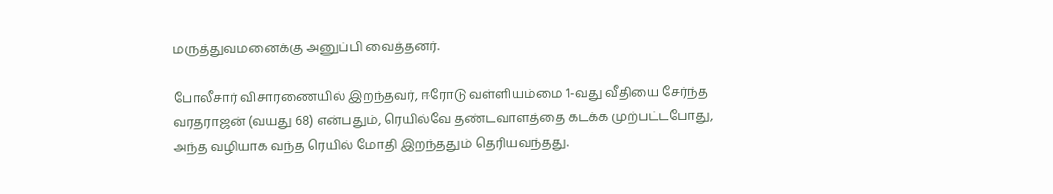மருத்துவமனைக்கு அனுப்பி வைத்தனர்.

போலீசார் விசாரணையில் இறந்தவர், ஈரோடு வள்ளியம்மை 1-வது வீதியை சேர்ந்த வரதராஜன் (வயது 68) என்பதும், ரெயில்வே தண்டவாளத்தை கடக்க முற்பட்டபோது, அந்த வழியாக வந்த ரெயில் மோதி இறந்ததும் தெரியவந்தது.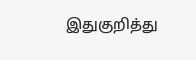இதுகுறித்து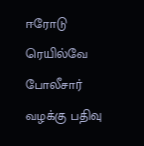ஈரோடு ரெயில்வே போலீசார் வழக்கு பதிவு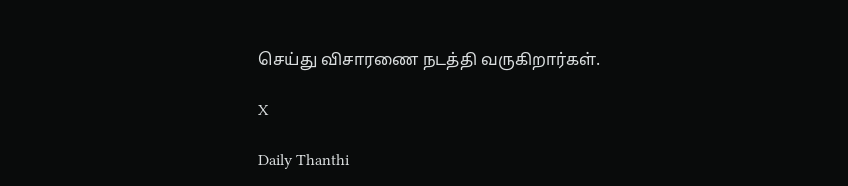செய்து விசாரணை நடத்தி வருகிறார்கள்.

X

Daily Thanthi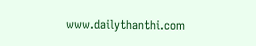www.dailythanthi.com